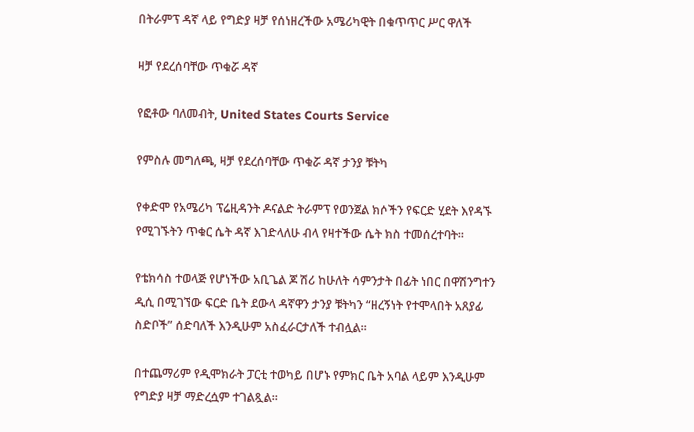በትራምፕ ዳኛ ላይ የግድያ ዛቻ የሰነዘረችው አሜሪካዊት በቁጥጥር ሥር ዋለች

ዛቻ የደረሰባቸው ጥቁሯ ዳኛ

የፎቶው ባለመብት, United States Courts Service

የምስሉ መግለጫ, ዛቻ የደረሰባቸው ጥቁሯ ዳኛ ታንያ ቹትካ

የቀድሞ የአሜሪካ ፕሬዚዳንት ዶናልድ ትራምፕ የወንጀል ክሶችን የፍርድ ሂደት እየዳኙ የሚገኙትን ጥቁር ሴት ዳኛ እገድላለሁ ብላ የዛተችው ሴት ክስ ተመሰረተባት።

የቴክሳስ ተወላጅ የሆነችው አቢጌል ጆ ሽሪ ከሁለት ሳምንታት በፊት ነበር በዋሽንግተን ዲሲ በሚገኘው ፍርድ ቤት ደውላ ዳኛዋን ታንያ ቹትካን “ዘረኝነት የተሞላበት አጸያፊ ስድቦች” ሰድባለች እንዲሁም አስፈራርታለች ተብሏል።

በተጨማሪም የዲሞክራት ፓርቲ ተወካይ በሆኑ የምክር ቤት አባል ላይም እንዲሁም የግድያ ዛቻ ማድረሷም ተገልጿል።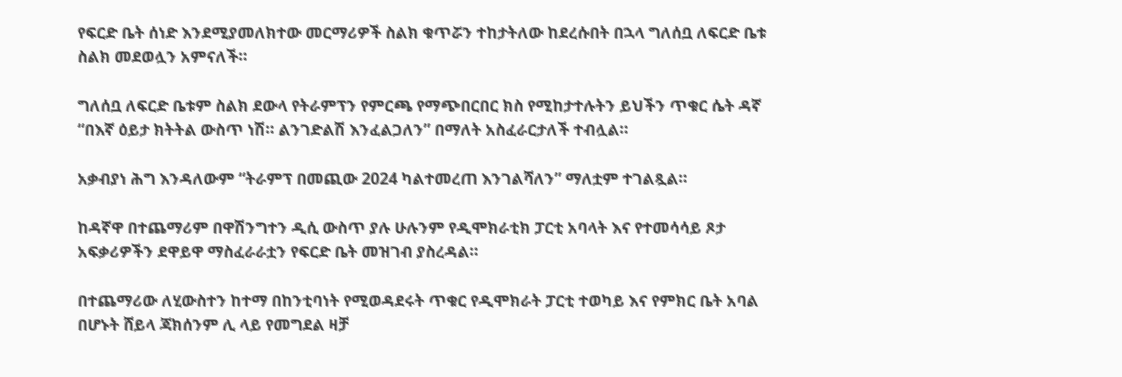የፍርድ ቤት ሰነድ እንደሚያመለክተው መርማሪዎች ስልክ ቁጥሯን ተከታትለው ከደረሱበት በኋላ ግለሰቧ ለፍርድ ቤቱ ስልክ መደወሏን አምናለች።

ግለሰቧ ለፍርድ ቤቱም ስልክ ደውላ የትራምፕን የምርጫ የማጭበርበር ክስ የሚከታተሉትን ይህችን ጥቁር ሴት ዳኛ “በእኛ ዕይታ ክትትል ውስጥ ነሽ። ልንገድልሽ እንፈልጋለን” በማለት አስፈራርታለች ተብሏል።

አቃብያነ ሕግ እንዳለውም “ትራምፕ በመጪው 2024 ካልተመረጠ እንገልሻለን” ማለቷም ተገልጿል።

ከዳኛዋ በተጨማሪም በዋሽንግተን ዲሲ ውስጥ ያሉ ሁሉንም የዲሞክራቲክ ፓርቲ አባላት እና የተመሳሳይ ጾታ አፍቃሪዎችን ደዋይዋ ማስፈራራቷን የፍርድ ቤት መዝገብ ያስረዳል።

በተጨማሪው ለሂውስተን ከተማ በከንቲባነት የሚወዳደሩት ጥቁር የዲሞክራት ፓርቲ ተወካይ እና የምክር ቤት አባል በሆኑት ሸይላ ጃክሰንም ሊ ላይ የመግደል ዛቻ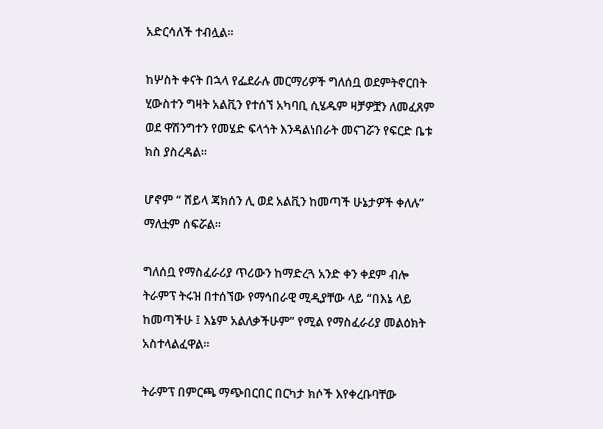አድርሳለች ተብሏል።

ከሦስት ቀናት በኋላ የፌደራሉ መርማሪዎች ግለሰቧ ወደምትኖርበት ሂውስተን ግዛት አልቪን የተሰኘ አካባቢ ሲሄዱም ዛቻዎቿን ለመፈጸም ወደ ዋሽንግተን የመሄድ ፍላጎት እንዳልነበራት መናገሯን የፍርድ ቤቱ ክስ ያስረዳል።

ሆኖም “ ሸይላ ጃክሰን ሊ ወደ አልቪን ከመጣች ሁኔታዎች ቀለሉ” ማለቷም ሰፍሯል።

ግለሰቧ የማስፈራሪያ ጥሪውን ከማድረጓ አንድ ቀን ቀደም ብሎ ትራምፕ ትሩዝ በተሰኘው የማኅበራዊ ሚዲያቸው ላይ “በእኔ ላይ ከመጣችሁ ፤ እኔም አልለቃችሁም” የሚል የማስፈራሪያ መልዕክት አስተላልፈዋል።

ትራምፕ በምርጫ ማጭበርበር በርካታ ክሶች እየቀረቡባቸው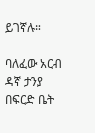ይገኛሉ።

ባለፈው አርብ ዳኛ ታንያ በፍርድ ቤት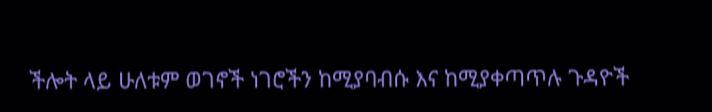ችሎት ላይ ሁለቱም ወገኖች ነገሮችን ከሚያባብሱ እና ከሚያቀጣጥሉ ጉዳዮች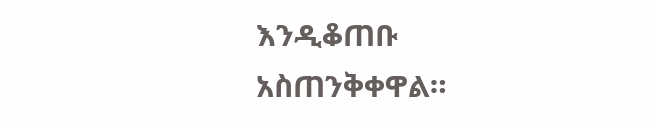እንዲቆጠቡ አስጠንቅቀዋል።